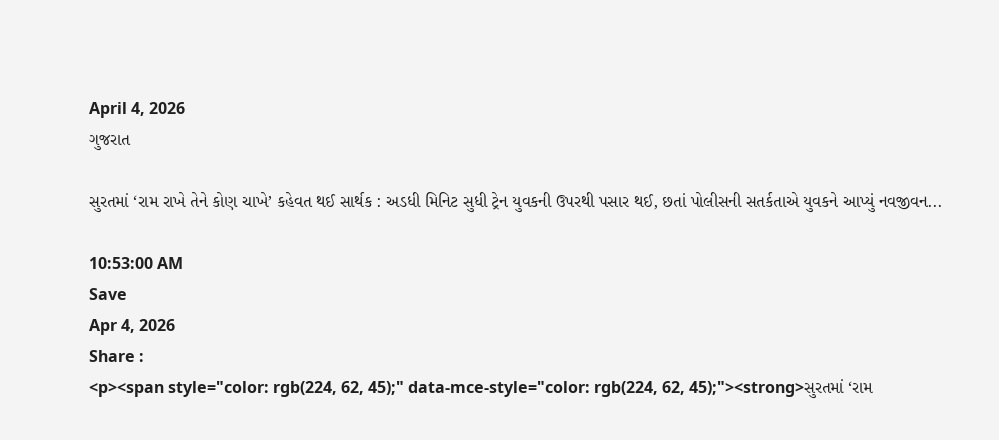April 4, 2026
ગુજરાત

સુરતમાં ‘રામ રાખે તેને કોણ ચાખે’ કહેવત થઈ સાર્થક : અડધી મિનિટ સુધી ટ્રેન યુવકની ઉપરથી પસાર થઈ, છતાં પોલીસની સતર્કતાએ યુવકને આપ્યું નવજીવન...

10:53:00 AM
Save
Apr 4, 2026
Share :
<p><span style="color: rgb(224, 62, 45);" data-mce-style="color: rgb(224, 62, 45);"><strong>સુરતમાં ‘રામ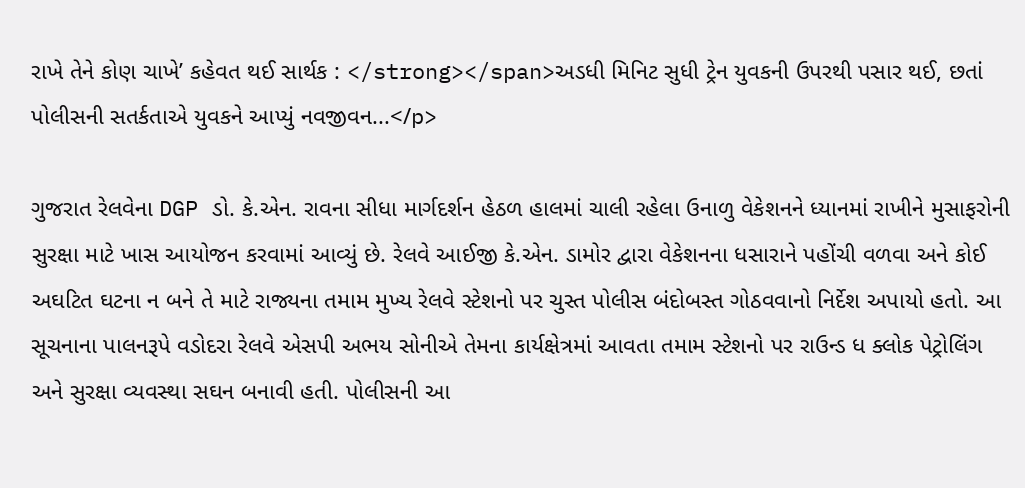રાખે તેને કોણ ચાખે’ કહેવત થઈ સાર્થક : </strong></span>અડધી મિનિટ સુધી ટ્રેન યુવકની ઉપરથી પસાર થઈ, છતાં પોલીસની સતર્કતાએ યુવકને આપ્યું નવજીવન...</p>

ગુજરાત રેલવેના DGP ડો. કે.એન. રાવના સીધા માર્ગદર્શન હેઠળ હાલમાં ચાલી રહેલા ઉનાળુ વેકેશનને ધ્યાનમાં રાખીને મુસાફરોની સુરક્ષા માટે ખાસ આયોજન કરવામાં આવ્યું છે. રેલવે આઈજી કે.એન. ડામોર દ્વારા વેકેશનના ધસારાને પહોંચી વળવા અને કોઈ અઘટિત ઘટના ન બને તે માટે રાજ્યના તમામ મુખ્ય રેલવે સ્ટેશનો પર ચુસ્ત પોલીસ બંદોબસ્ત ગોઠવવાનો નિર્દેશ અપાયો હતો. આ સૂચનાના પાલનરૂપે વડોદરા રેલવે એસપી અભય સોનીએ તેમના કાર્યક્ષેત્રમાં આવતા તમામ સ્ટેશનો પર રાઉન્ડ ધ ક્લોક પેટ્રોલિંગ અને સુરક્ષા વ્યવસ્થા સઘન બનાવી હતી. પોલીસની આ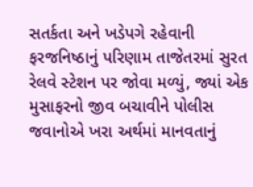સતર્કતા અને ખડેપગે રહેવાની ફરજનિષ્ઠાનું પરિણામ તાજેતરમાં સુરત રેલવે સ્ટેશન પર જોવા મળ્યું, જ્યાં એક મુસાફરનો જીવ બચાવીને પોલીસ જવાનોએ ખરા અર્થમાં માનવતાનું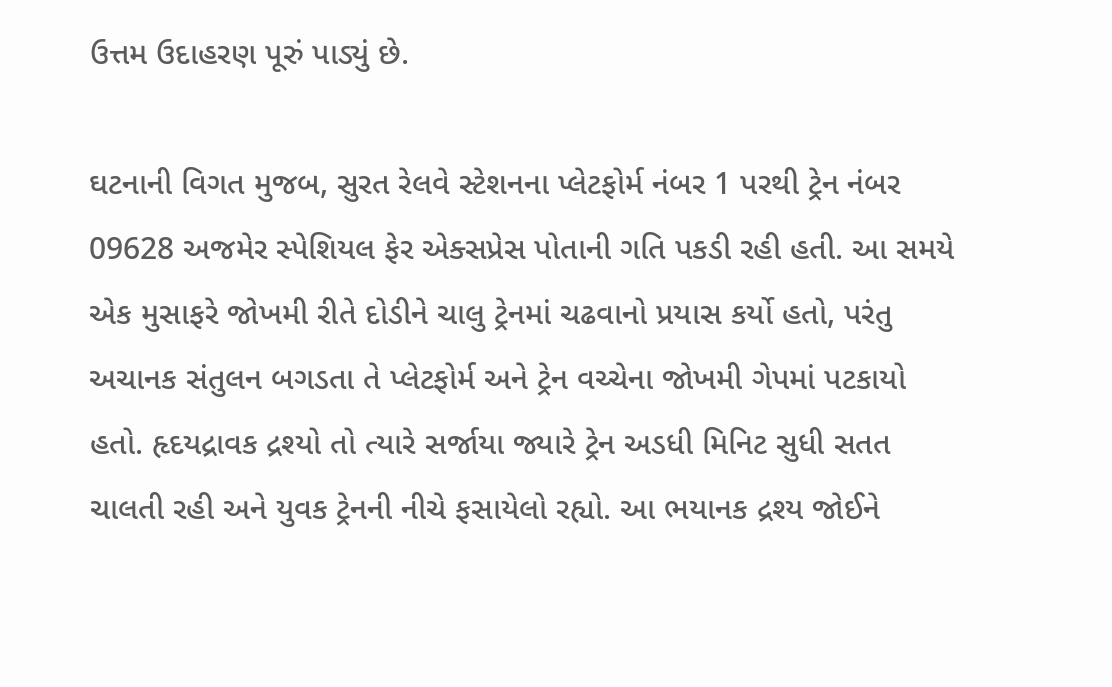ઉત્તમ ઉદાહરણ પૂરું પાડ્યું છે.

ઘટનાની વિગત મુજબ, સુરત રેલવે સ્ટેશનના પ્લેટફોર્મ નંબર 1 પરથી ટ્રેન નંબર 09628 અજમેર સ્પેશિયલ ફેર એક્સપ્રેસ પોતાની ગતિ પકડી રહી હતી. આ સમયે એક મુસાફરે જોખમી રીતે દોડીને ચાલુ ટ્રેનમાં ચઢવાનો પ્રયાસ કર્યો હતો, પરંતુ અચાનક સંતુલન બગડતા તે પ્લેટફોર્મ અને ટ્રેન વચ્ચેના જોખમી ગેપમાં પટકાયો હતો. હૃદયદ્રાવક દ્રશ્યો તો ત્યારે સર્જાયા જ્યારે ટ્રેન અડધી મિનિટ સુધી સતત ચાલતી રહી અને યુવક ટ્રેનની નીચે ફસાયેલો રહ્યો. આ ભયાનક દ્રશ્ય જોઈને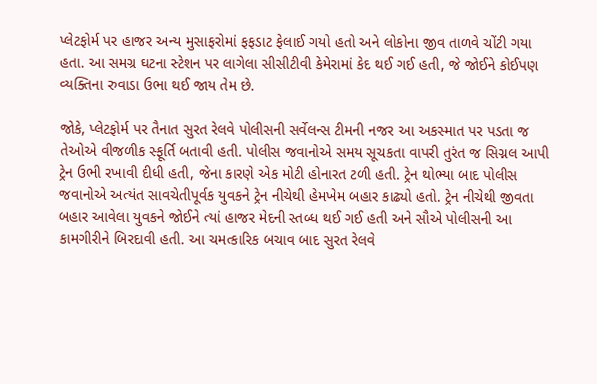પ્લેટફોર્મ પર હાજર અન્ય મુસાફરોમાં ફફડાટ ફેલાઈ ગયો હતો અને લોકોના જીવ તાળવે ચોંટી ગયા હતા. આ સમગ્ર ઘટના સ્ટેશન પર લાગેલા સીસીટીવી કેમેરામાં કેદ થઈ ગઈ હતી, જે જોઈને કોઈપણ વ્યક્તિના રુવાડા ઉભા થઈ જાય તેમ છે.

જોકે, પ્લેટફોર્મ પર તૈનાત સુરત રેલવે પોલીસની સર્વેલન્સ ટીમની નજર આ અકસ્માત પર પડતા જ તેઓએ વીજળીક સ્ફૂર્તિ બતાવી હતી. પોલીસ જવાનોએ સમય સૂચકતા વાપરી તુરંત જ સિગ્નલ આપી ટ્રેન ઉભી રખાવી દીધી હતી, જેના કારણે એક મોટી હોનારત ટળી હતી. ટ્રેન થોભ્યા બાદ પોલીસ જવાનોએ અત્યંત સાવચેતીપૂર્વક યુવકને ટ્રેન નીચેથી હેમખેમ બહાર કાઢ્યો હતો. ટ્રેન નીચેથી જીવતા બહાર આવેલા યુવકને જોઈને ત્યાં હાજર મેદની સ્તબ્ધ થઈ ગઈ હતી અને સૌએ પોલીસની આ કામગીરીને બિરદાવી હતી. આ ચમત્કારિક બચાવ બાદ સુરત રેલવે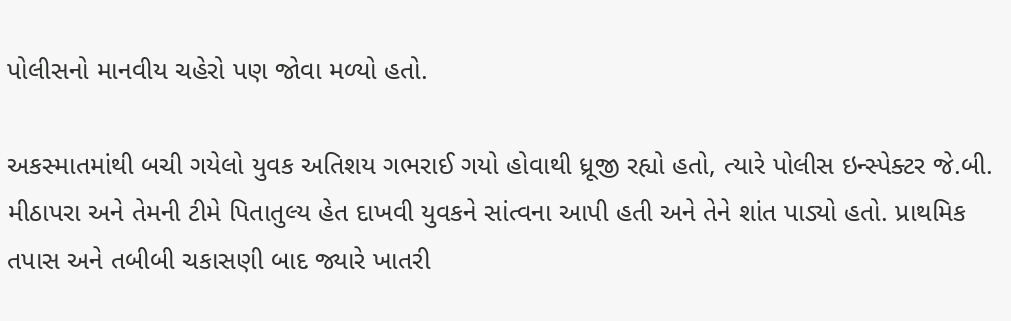પોલીસનો માનવીય ચહેરો પણ જોવા મળ્યો હતો.

અકસ્માતમાંથી બચી ગયેલો યુવક અતિશય ગભરાઈ ગયો હોવાથી ધ્રૂજી રહ્યો હતો, ત્યારે પોલીસ ઇન્સ્પેક્ટર જે.બી. મીઠાપરા અને તેમની ટીમે પિતાતુલ્ય હેત દાખવી યુવકને સાંત્વના આપી હતી અને તેને શાંત પાડ્યો હતો. પ્રાથમિક તપાસ અને તબીબી ચકાસણી બાદ જ્યારે ખાતરી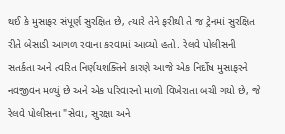થઈ કે મુસાફર સંપૂર્ણ સુરક્ષિત છે, ત્યારે તેને ફરીથી તે જ ટ્રેનમાં સુરક્ષિત રીતે બેસાડી આગળ રવાના કરવામાં આવ્યો હતો. રેલવે પોલીસની સતર્કતા અને ત્વરિત નિર્ણયશક્તિને કારણે આજે એક નિર્દોષ મુસાફરને નવજીવન મળ્યું છે અને એક પરિવારનો માળો વિખેરાતા બચી ગયો છે, જે રેલવે પોલીસના "સેવા, સુરક્ષા અને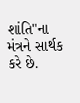શાંતિ"ના મંત્રને સાર્થક કરે છે.